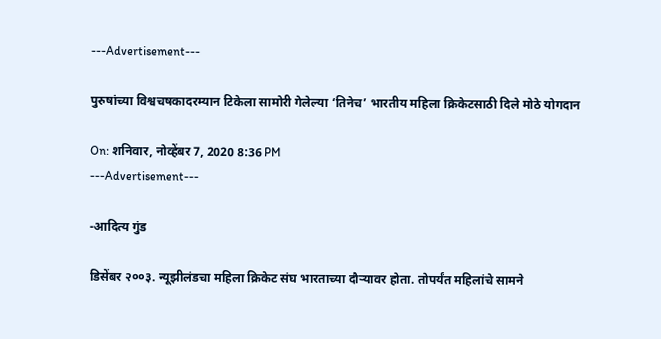---Advertisement---

पुरुषांच्या विश्वचषकादरम्यान टिकेला सामोरी गेलेल्या ‘तिनेच’ भारतीय महिला क्रिकेटसाठी दिले मोठे योगदान

On: शनिवार, नोव्हेंबर 7, 2020 8:36 PM
---Advertisement---

-आदित्य गुंड

डिसेंबर २००३. न्यूझीलंडचा महिला क्रिकेट संघ भारताच्या दौऱ्यावर होता. तोपर्यंत महिलांचे सामने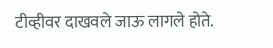टीव्हीवर दाखवले जाऊ लागले होते.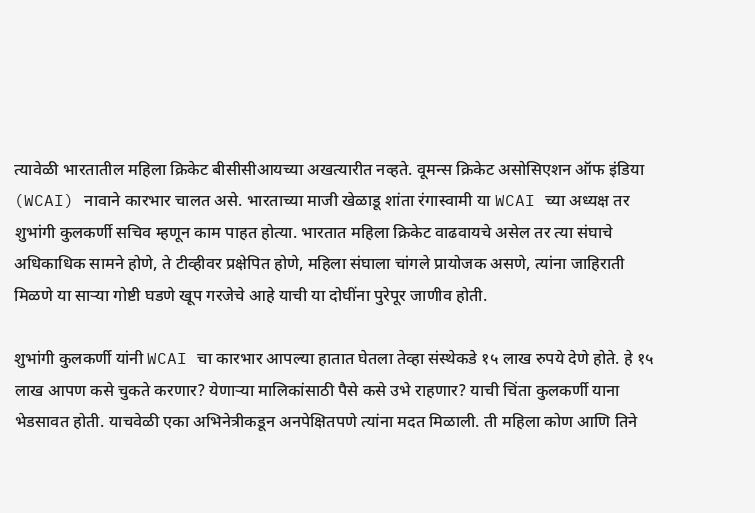त्यावेळी भारतातील महिला क्रिकेट बीसीसीआयच्या अखत्यारीत नव्हते. वूमन्स क्रिकेट असोसिएशन ऑफ इंडिया (WCAI) नावाने कारभार चालत असे. भारताच्या माजी खेळाडू शांता रंगास्वामी या WCAI च्या अध्यक्ष तर शुभांगी कुलकर्णी सचिव म्हणून काम पाहत होत्या. भारतात महिला क्रिकेट वाढवायचे असेल तर त्या संघाचे अधिकाधिक सामने होणे, ते टीव्हीवर प्रक्षेपित होणे, महिला संघाला चांगले प्रायोजक असणे, त्यांना जाहिराती मिळणे या साऱ्या गोष्टी घडणे खूप गरजेचे आहे याची या दोघींना पुरेपूर जाणीव होती.

शुभांगी कुलकर्णी यांनी WCAI चा कारभार आपल्या हातात घेतला तेव्हा संस्थेकडे १५ लाख रुपये देणे होते. हे १५ लाख आपण कसे चुकते करणार? येणाऱ्या मालिकांसाठी पैसे कसे उभे राहणार? याची चिंता कुलकर्णी याना भेडसावत होती. याचवेळी एका अभिनेत्रीकडून अनपेक्षितपणे त्यांना मदत मिळाली. ती महिला कोण आणि तिने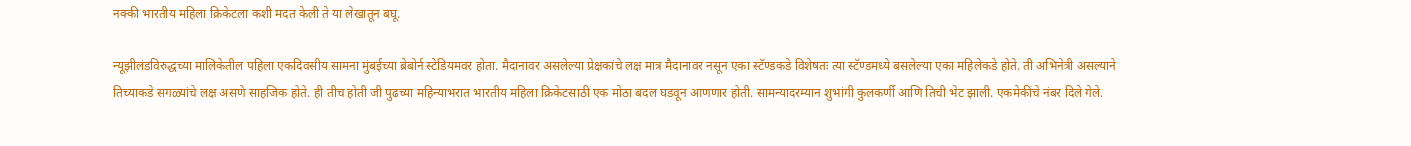नक्की भारतीय महिला क्रिकेटला कशी मदत केली ते या लेखातून बघू.

न्यूझीलंडविरुद्धच्या मालिकेतील पहिला एकदिवसीय सामना मुंबईच्या ब्रेबोर्न स्टेडियमवर होता. मैदानावर असलेल्या प्रेक्षकांचे लक्ष मात्र मैदानावर नसून एका स्टॅण्डकडे विशेषतः त्या स्टॅण्डमध्ये बसलेल्या एका महिलेकडे होते. ती अभिनेत्री असल्याने तिच्याकडे सगळ्यांचे लक्ष असणे साहजिक होते. ही तीच होती जी पुढच्या महिन्याभरात भारतीय महिला क्रिकेटसाठी एक मोठा बदल घडवून आणणार होती. सामन्यादरम्यान शुभांगी कुलकर्णी आणि तिची भेट झाली. एकमेकींचे नंबर दिले गेले.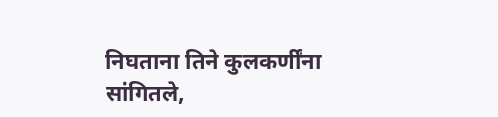निघताना तिने कुलकर्णींना सांगितले,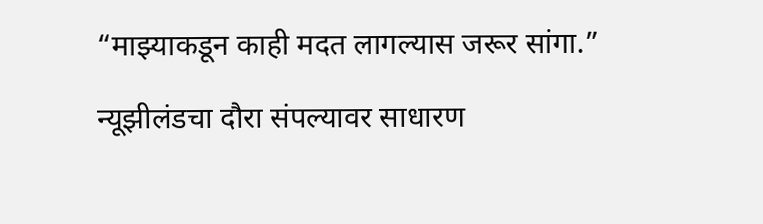“माझ्याकडून काही मदत लागल्यास जरूर सांगा.”

न्यूझीलंडचा दौरा संपल्यावर साधारण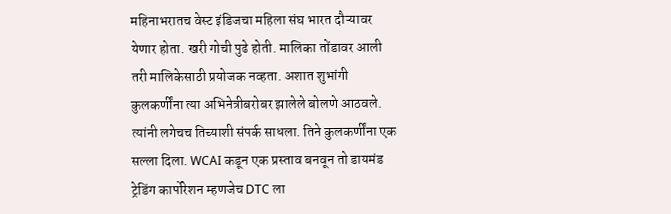महिनाभरातच वेस्ट इंडिजचा महिला संघ भारत दौऱ्यावर येणार होता. खरी गोची पुढे होती. मालिका तोंडावर आली तरी मालिकेसाठी प्रयोजक नव्हता. अशात शुभांगी कुलकर्णींना त्या अभिनेत्रीबरोबर झालेले बोलणे आठवले. त्यांनी लगेचच तिच्याशी संपर्क साधला. तिने कुलकर्णींना एक सल्ला दिला. WCAI कडून एक प्रस्ताव बनवून तो डायमंड ट्रेडिंग कार्पोरेशन म्हणजेच DTC ला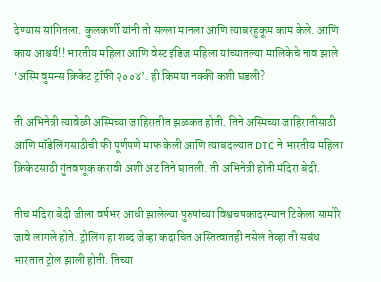देण्यास सांगितला. कुलकर्णी यांनी तो सल्ला मानला आणि त्याबरहुकूम काम केले. आणि काय आश्चर्य!! भारतीय महिला आणि वेस्ट इंडिज महिला यांच्यातल्या मालिकेचे नाव झाले ‘अस्मि वुमन्स क्रिकेट ट्रॉफी २००४’. ही किमया नक्की कशी घडली?

ती अभिनेत्री त्यावेळी अस्मिच्या जाहिरातीत झळकत होती. तिने अस्मिच्या जाहिरातीसाठी आणि मॉडेलिंगसाठीची फी पूर्णपणे माफ केली आणि त्याबदल्यात DTC ने भारतीय महिला क्रिकेटसाठी गुंतवणूक करावी अशी अट तिने घातली. ती अभिनेत्री होती मंदिरा बेदी.

तीच मंदिरा बेदी जीला वर्षभर आधी झालेल्या पुरुषांच्या विश्वचषकादरम्यान टिकेला सामोरे जावे लागले होते. ट्रोलिंग हा शब्द जेव्हा कदाचित अस्तित्वातही नसेल तेव्हा ती सबंध भारतात ट्रोल झाली होती. तिच्या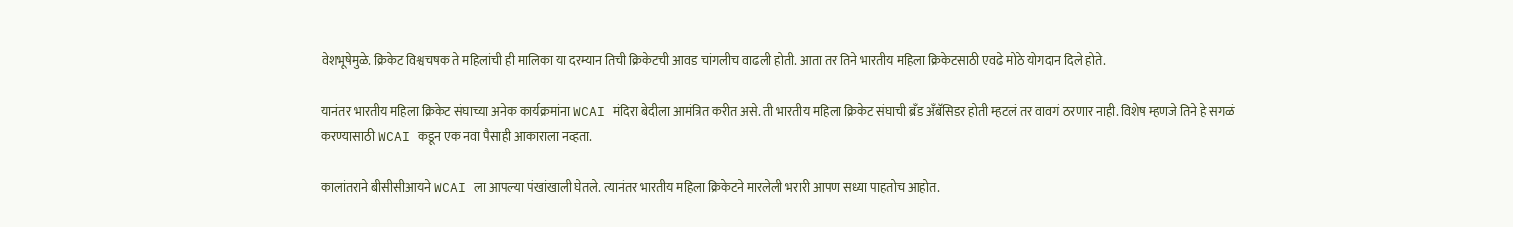वेशभूषेमुळे. क्रिकेट विश्वचषक ते महिलांची ही मालिका या दरम्यान तिची क्रिकेटची आवड चांगलीच वाढली होती. आता तर तिने भारतीय महिला क्रिकेटसाठी एवढे मोठे योगदान दिले होते.

यानंतर भारतीय महिला क्रिकेट संघाच्या अनेक कार्यक्रमांना WCAI मंदिरा बेदीला आमंत्रित करीत असे. ती भारतीय महिला क्रिकेट संघाची ब्रँड अँबॅसिडर होती म्हटलं तर वावगं ठरणार नाही. विशेष म्हणजे तिने हे सगळं करण्यासाठी WCAI कडून एक नवा पैसाही आकाराला नव्हता.

कालांतराने बीसीसीआयने WCAI ला आपल्या पंखांखाली घेतले. त्यानंतर भारतीय महिला क्रिकेटने मारलेली भरारी आपण सध्या पाहतोच आहोत.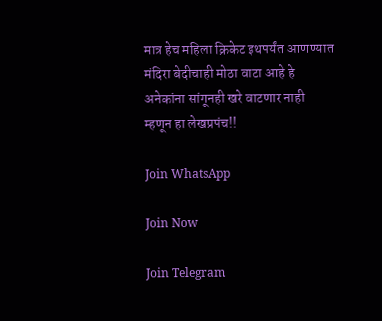मात्र हेच महिला क्रिकेट इथपर्यंत आणण्यात मंदिरा बेदीचाही मोठा वाटा आहे हे अनेकांना सांगूनही खरे वाटणार नाही म्हणून हा लेखप्रपंच!!

Join WhatsApp

Join Now

Join Telegram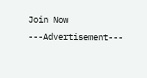Join Now
---Advertisement---